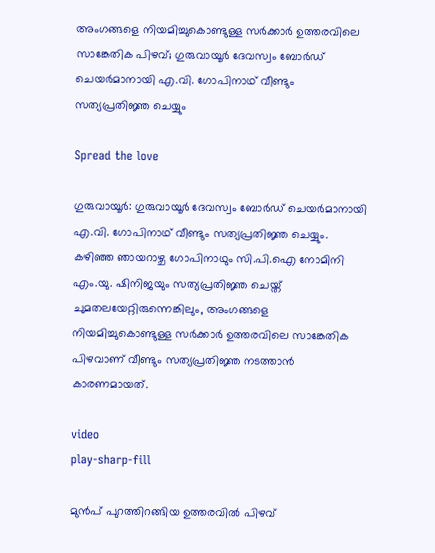അംഗങ്ങളെ നിയമിച്ചുകൊണ്ടുള്ള സർക്കാർ ഉത്തരവിലെ സാങ്കേതിക പിഴവ്; ഗുരുവായൂര്‍ ദേവസ്വം ബോര്‍ഡ് ചെയര്‍മാനായി എ.വി. ഗോപിനാഥ് വീണ്ടും സത്യപ്രതിജ്ഞ ചെയ്യും

Spread the love

ഗുരുവായൂർ: ഗുരുവായൂർ ദേവസ്വം ബോർഡ് ചെയർമാനായി എ.വി. ഗോപിനാഥ് വീണ്ടും സത്യപ്രതിജ്ഞ ചെയ്യും. കഴിഞ്ഞ ഞായറാഴ്ച ഗോപിനാഥും സി.പി.ഐ നോമിനി എം.യു. ഷിനിജയും സത്യപ്രതിജ്ഞ ചെയ്ത് ചുമതലയേറ്റിരുന്നെങ്കിലും, അംഗങ്ങളെ നിയമിച്ചുകൊണ്ടുള്ള സർക്കാർ ഉത്തരവിലെ സാങ്കേതിക പിഴവാണ് വീണ്ടും സത്യപ്രതിജ്ഞ നടത്താൻ കാരണമായത്.

video
play-sharp-fill

മുൻപ് പുറത്തിറങ്ങിയ ഉത്തരവില്‍ പിഴവ്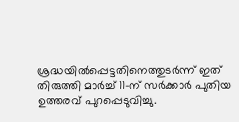ശ്രദ്ധയില്‍പ്പെട്ടതിനെത്തുടർന്ന് ഇത് തിരുത്തി മാർച്ച്‌ 11-ന് സർക്കാർ പുതിയ ഉത്തരവ് പുറപ്പെടുവിച്ചു.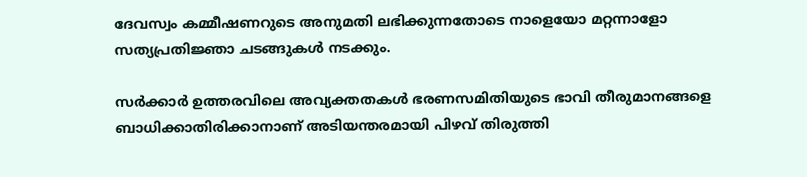ദേവസ്വം കമ്മീഷണറുടെ അനുമതി ലഭിക്കുന്നതോടെ നാളെയോ മറ്റന്നാളോ സത്യപ്രതിജ്ഞാ ചടങ്ങുകള്‍ നടക്കും.

സർക്കാർ ഉത്തരവിലെ അവ്യക്തതകള്‍ ഭരണസമിതിയുടെ ഭാവി തീരുമാനങ്ങളെ ബാധിക്കാതിരിക്കാനാണ് അടിയന്തരമായി പിഴവ് തിരുത്തി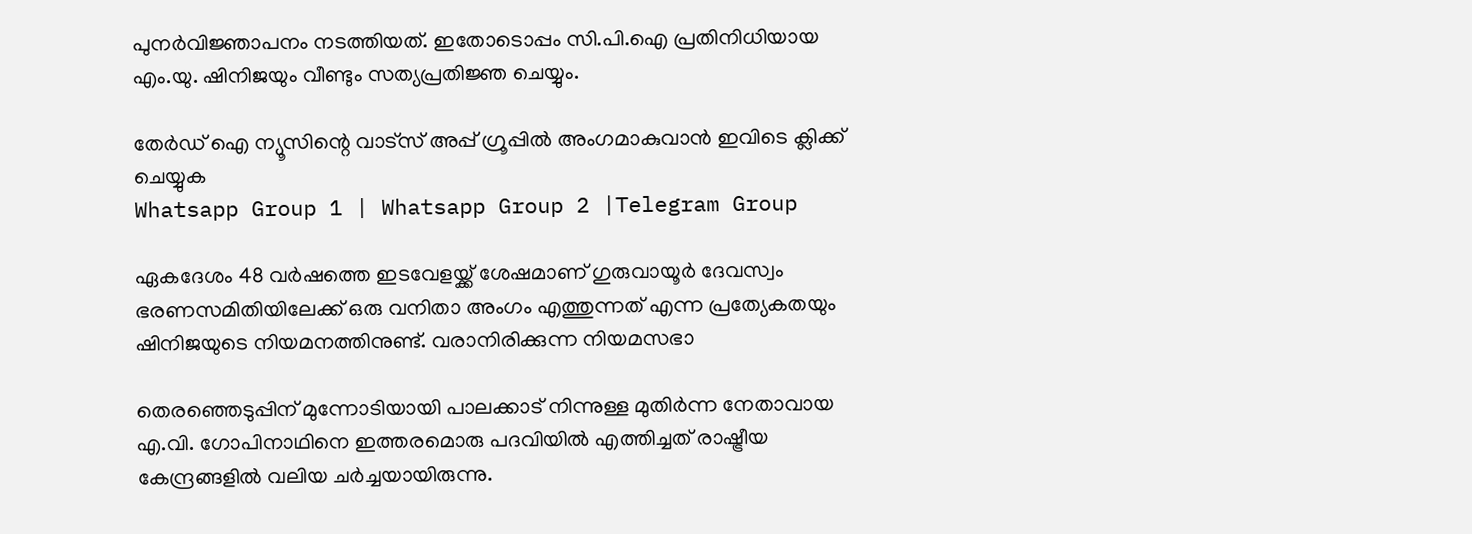പുനർവിജ്ഞാപനം നടത്തിയത്. ഇതോടൊപ്പം സി.പി.ഐ പ്രതിനിധിയായ എം.യു. ഷിനിജയും വീണ്ടും സത്യപ്രതിജ്ഞ ചെയ്യും.

തേർഡ് ഐ ന്യൂസിന്റെ വാട്സ് അപ്പ് ഗ്രൂപ്പിൽ അംഗമാകുവാൻ ഇവിടെ ക്ലിക്ക് ചെയ്യുക
Whatsapp Group 1 | Whatsapp Group 2 |Telegram Group

ഏകദേശം 48 വർഷത്തെ ഇടവേളയ്ക്ക് ശേഷമാണ് ഗുരുവായൂർ ദേവസ്വം ഭരണസമിതിയിലേക്ക് ഒരു വനിതാ അംഗം എത്തുന്നത് എന്ന പ്രത്യേകതയും ഷിനിജയുടെ നിയമനത്തിനുണ്ട്. വരാനിരിക്കുന്ന നിയമസഭാ

തെരഞ്ഞെടുപ്പിന് മുന്നോടിയായി പാലക്കാട് നിന്നുള്ള മുതിർന്ന നേതാവായ എ.വി. ഗോപിനാഥിനെ ഇത്തരമൊരു പദവിയില്‍ എത്തിച്ചത് രാഷ്ട്രീയ കേന്ദ്രങ്ങളില്‍ വലിയ ചർച്ചയായിരുന്നു.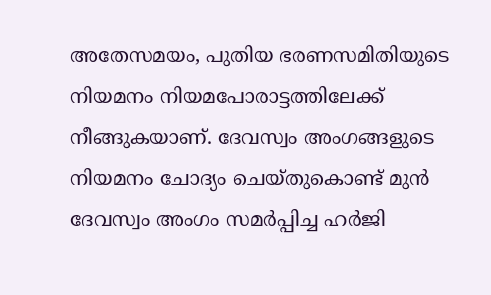അതേസമയം, പുതിയ ഭരണസമിതിയുടെ നിയമനം നിയമപോരാട്ടത്തിലേക്ക് നീങ്ങുകയാണ്. ദേവസ്വം അംഗങ്ങളുടെ നിയമനം ചോദ്യം ചെയ്തുകൊണ്ട് മുൻ ദേവസ്വം അംഗം സമർപ്പിച്ച ഹർജി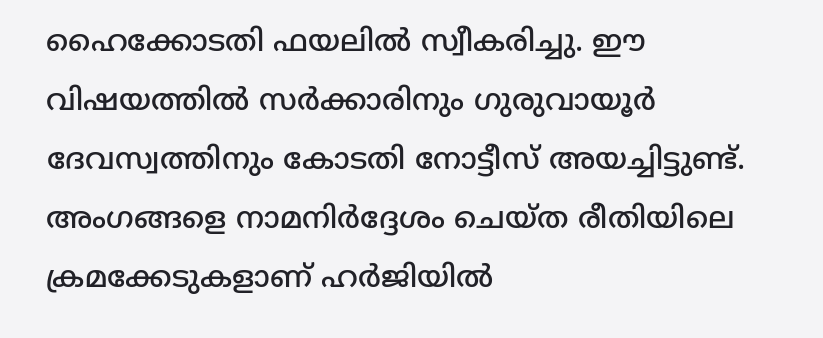ഹൈക്കോടതി ഫയലില്‍ സ്വീകരിച്ചു. ഈ വിഷയത്തില്‍ സർക്കാരിനും ഗുരുവായൂർ ദേവസ്വത്തിനും കോടതി നോട്ടീസ് അയച്ചിട്ടുണ്ട്. അംഗങ്ങളെ നാമനിർദ്ദേശം ചെയ്ത രീതിയിലെ ക്രമക്കേടുകളാണ് ഹർജിയില്‍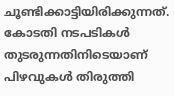ചൂണ്ടിക്കാട്ടിയിരിക്കുന്നത്. കോടതി നടപടികള്‍ തുടരുന്നതിനിടെയാണ് പിഴവുകള്‍ തിരുത്തി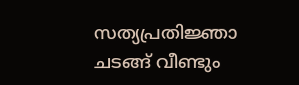സത്യപ്രതിജ്ഞാ ചടങ്ങ് വീണ്ടും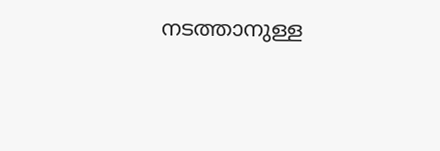നടത്താനുള്ള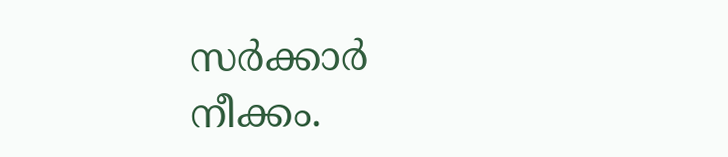സർക്കാർ നീക്കം.